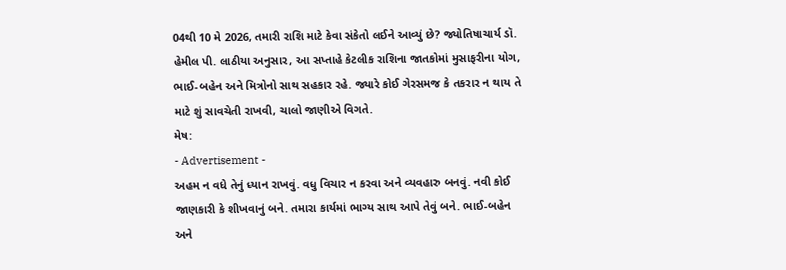04થી 10 મે 2026, તમારી રાશિ માટે કેવા સંકેતો લઈને આવ્યું છે? જ્યોતિષાચાર્ય ડૉ. હેમીલ પી. લાઠીયા અનુસાર, આ સપ્તાહે કેટલીક રાશિના જાતકોમાં મુસાફરીના યોગ, ભાઈ-બહેન અને મિત્રોનો સાથ સહકાર રહે. જ્યારે કોઈ ગેરસમજ કે તકરાર ન થાય તે માટે શું સાવચેતી રાખવી, ચાલો જાણીએ વિગતે.
મેષ:
- Advertisement -
અહમ ન વધે તેનું ધ્યાન રાખવું. વધુ વિચાર ન કરવા અને વ્યવહારુ બનવું. નવી કોઈ જાણકારી કે શીખવાનું બને. તમારા કાર્યમાં ભાગ્ય સાથ આપે તેવું બને. ભાઈ-બહેન અને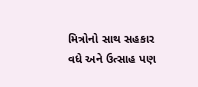મિત્રોનો સાથ સહકાર વધે અને ઉત્સાહ પણ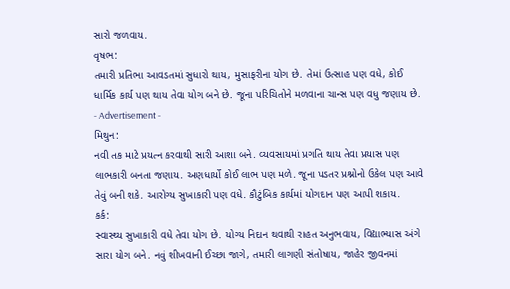સારો જળવાય.
વૃષભ:
તમારી પ્રતિભા આવડતમાં સુધારો થાય, મુસાફરીના યોગ છે. તેમાં ઉત્સાહ પણ વધે, કોઈ ધાર્મિક કાર્ય પણ થાય તેવા યોગ બને છે. જૂના પરિચિતોને મળવાના ચાન્સ પણ વધુ જણાય છે.
- Advertisement -
મિથુન:
નવી તક માટે પ્રયત્ન કરવાથી સારી આશા બને. વ્યવસાયમાં પ્રગતિ થાય તેવા પ્રયાસ પણ લાભકારી બનતા જણાય. અણધાર્યો કોઈ લાભ પણ મળે. જૂના પડતર પ્રશ્નોનો ઉકેલ પણ આવે તેવું બની શકે. આરોગ્ય સુખાકારી પણ વધે. કૌટુંબિક કાર્યમાં યોગદાન પણ આપી શકાય.
કર્ક:
સ્વાસ્થ્ય સુખાકારી વધે તેવા યોગ છે. યોગ્ય નિદાન થવાથી રાહત અનુભવાય, વિદ્યાભ્યાસ અંગે સારા યોગ બને. નવું શીખવાની ઈચ્છા જાગે, તમારી લાગણી સંતોષાય, જાહેર જીવનમાં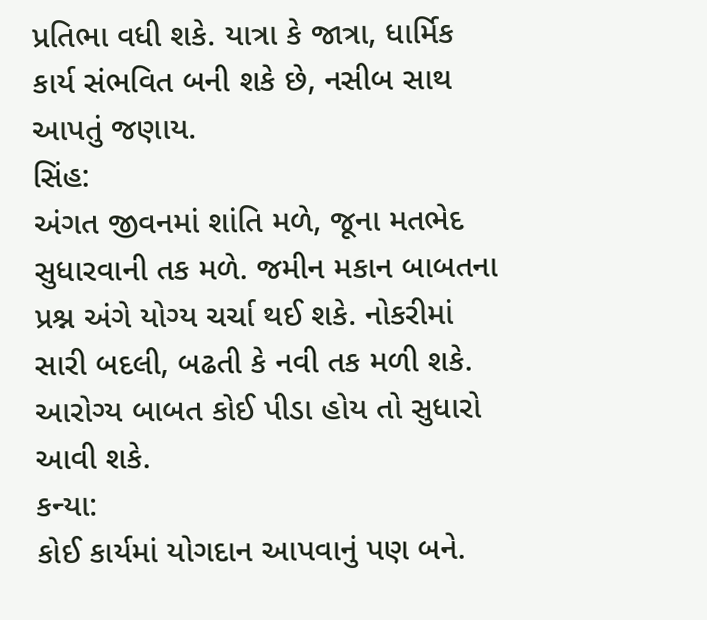પ્રતિભા વધી શકે. યાત્રા કે જાત્રા, ધાર્મિક કાર્ય સંભવિત બની શકે છે, નસીબ સાથ આપતું જણાય.
સિંહ:
અંગત જીવનમાં શાંતિ મળે, જૂના મતભેદ સુધારવાની તક મળે. જમીન મકાન બાબતના પ્રશ્ન અંગે યોગ્ય ચર્ચા થઈ શકે. નોકરીમાં સારી બદલી, બઢતી કે નવી તક મળી શકે. આરોગ્ય બાબત કોઈ પીડા હોય તો સુધારો આવી શકે.
કન્યા:
કોઈ કાર્યમાં યોગદાન આપવાનું પણ બને.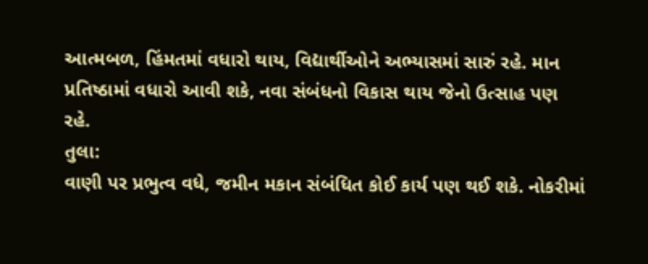આત્મબળ, હિંમતમાં વધારો થાય, વિદ્યાર્થીઓને અભ્યાસમાં સારું રહે. માન પ્રતિષ્ઠામાં વધારો આવી શકે, નવા સંબંધનો વિકાસ થાય જેનો ઉત્સાહ પણ રહે.
તુલા:
વાણી પર પ્રભુત્વ વધે, જમીન મકાન સંબંધિત કોઈ કાર્ય પણ થઈ શકે. નોકરીમાં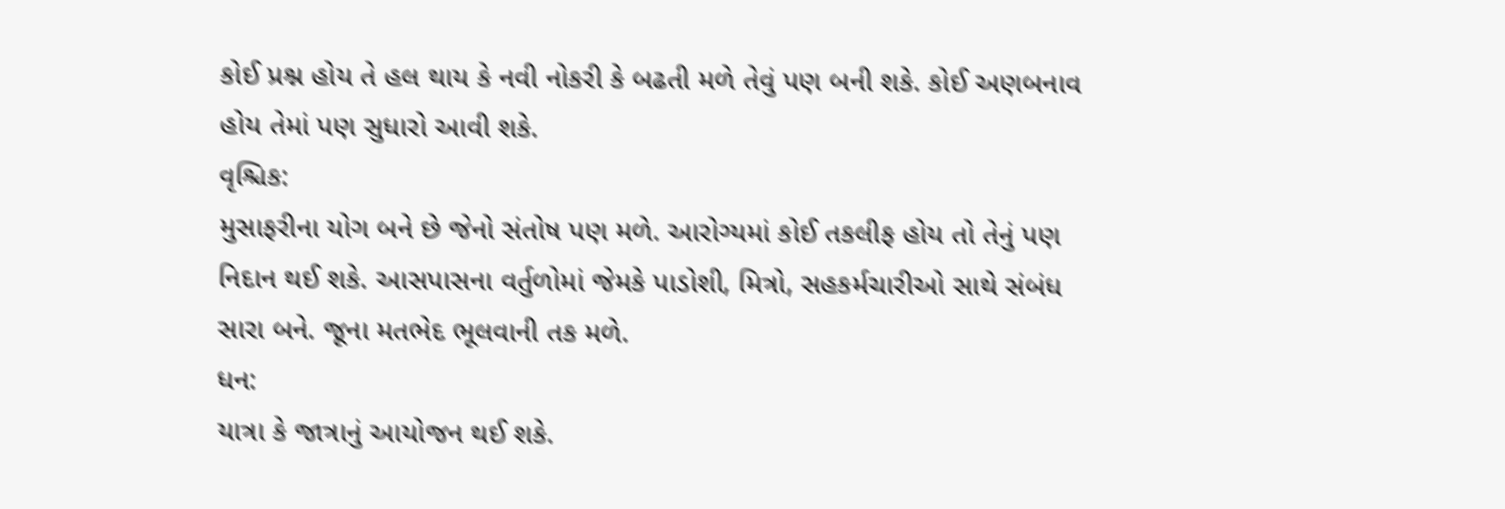કોઈ પ્રશ્ન હોય તે હલ થાય કે નવી નોકરી કે બઢતી મળે તેવું પણ બની શકે. કોઈ અણબનાવ હોય તેમાં પણ સુધારો આવી શકે.
વૃશ્ચિક:
મુસાફરીના યોગ બને છે જેનો સંતોષ પણ મળે. આરોગ્યમાં કોઈ તકલીફ હોય તો તેનું પણ નિદાન થઈ શકે. આસપાસના વર્તુળોમાં જેમકે પાડોશી, મિત્રો, સહકર્મચારીઓ સાથે સંબંધ સારા બને. જૂના મતભેદ ભૂલવાની તક મળે.
ધન:
યાત્રા કે જાત્રાનું આયોજન થઈ શકે.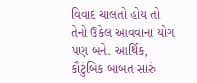વિવાદ ચાલતો હોય તો તેનો ઉકેલ આવવાના યોગ પણ બને. આર્થિક, કૌટુંબિક બાબત સારું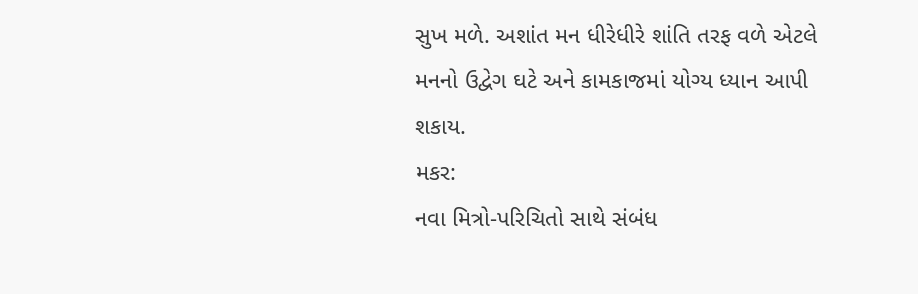સુખ મળે. અશાંત મન ધીરેધીરે શાંતિ તરફ વળે એટલે મનનો ઉદ્વેગ ઘટે અને કામકાજમાં યોગ્ય ધ્યાન આપી શકાય.
મકર:
નવા મિત્રો-પરિચિતો સાથે સંબંધ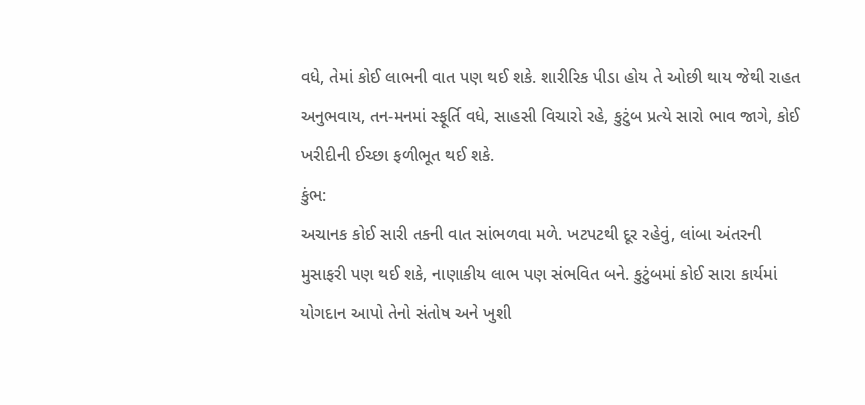વધે, તેમાં કોઈ લાભની વાત પણ થઈ શકે. શારીરિક પીડા હોય તે ઓછી થાય જેથી રાહત અનુભવાય, તન-મનમાં સ્ફૂર્તિ વધે, સાહસી વિચારો રહે, કુટુંબ પ્રત્યે સારો ભાવ જાગે, કોઈ ખરીદીની ઈચ્છા ફળીભૂત થઈ શકે.
કુંભ:
અચાનક કોઈ સારી તકની વાત સાંભળવા મળે. ખટપટથી દૂર રહેવું, લાંબા અંતરની મુસાફરી પણ થઈ શકે, નાણાકીય લાભ પણ સંભવિત બને. કુટુંબમાં કોઈ સારા કાર્યમાં યોગદાન આપો તેનો સંતોષ અને ખુશી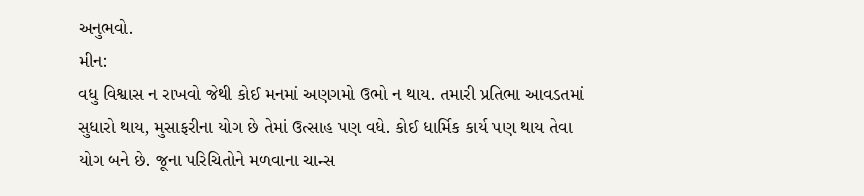અનુભવો.
મીન:
વધુ વિશ્વાસ ન રાખવો જેથી કોઈ મનમાં અણગમો ઉભો ન થાય. તમારી પ્રતિભા આવડતમાં સુધારો થાય, મુસાફરીના યોગ છે તેમાં ઉત્સાહ પણ વધે. કોઈ ધાર્મિક કાર્ય પણ થાય તેવા યોગ બને છે. જૂના પરિચિતોને મળવાના ચાન્સ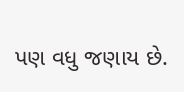પણ વધુ જણાય છે.